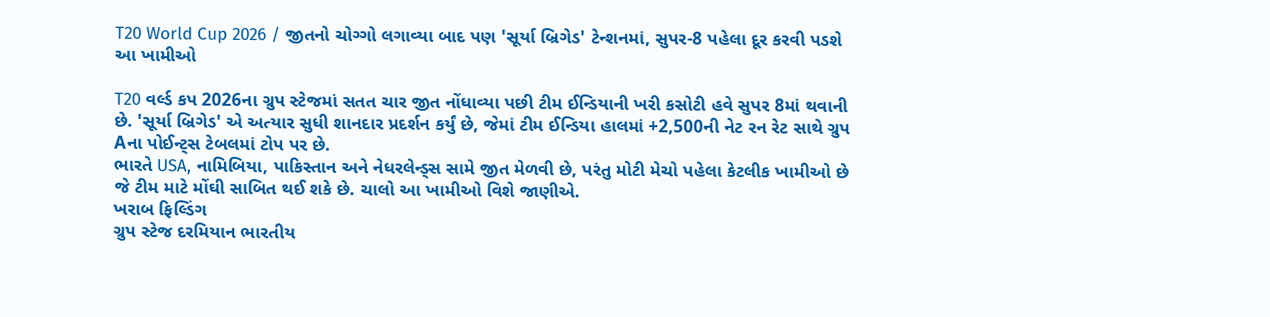T20 World Cup 2026 / જીતનો ચોગ્ગો લગાવ્યા બાદ પણ 'સૂર્યા બ્રિગેડ' ટેન્શનમાં, સુપર-8 પહેલા દૂર કરવી પડશે આ ખામીઓ

T20 વર્લ્ડ કપ 2026ના ગ્રુપ સ્ટેજમાં સતત ચાર જીત નોંધાવ્યા પછી ટીમ ઈન્ડિયાની ખરી કસોટી હવે સુપર 8માં થવાની છે. 'સૂર્યા બ્રિગેડ' એ અત્યાર સુધી શાનદાર પ્રદર્શન કર્યું છે, જેમાં ટીમ ઈન્ડિયા હાલમાં +2,500ની નેટ રન રેટ સાથે ગ્રુપ Aના પોઈન્ટ્સ ટેબલમાં ટોપ પર છે.
ભારતે USA, નામિબિયા, પાકિસ્તાન અને નેધરલેન્ડ્સ સામે જીત મેળવી છે, પરંતુ મોટી મેચો પહેલા કેટલીક ખામીઓ છે જે ટીમ માટે મોંઘી સાબિત થઈ શકે છે. ચાલો આ ખામીઓ વિશે જાણીએ.
ખરાબ ફિલ્ડિંગ
ગ્રુપ સ્ટેજ દરમિયાન ભારતીય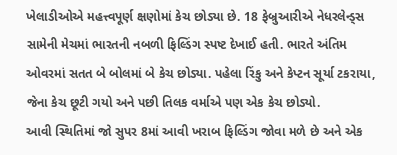ખેલાડીઓએ મહત્ત્વપૂર્ણ ક્ષણોમાં કેચ છોડ્યા છે. 18 ફેબ્રુઆરીએ નેધરલેન્ડ્સ સામેની મેચમાં ભારતની નબળી ફિલ્ડિંગ સ્પષ્ટ દેખાઈ હતી. ભારતે અંતિમ ઓવરમાં સતત બે બોલમાં બે કેચ છોડ્યા. પહેલા રિંકુ અને કેપ્ટન સૂર્યા ટકરાયા, જેના કેચ છૂટી ગયો અને પછી તિલક વર્માએ પણ એક કેચ છોડ્યો.
આવી સ્થિતિમાં જો સુપર 8માં આવી ખરાબ ફિલ્ડિંગ જોવા મળે છે અને એક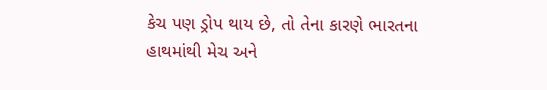કેચ પણ ડ્રોપ થાય છે, તો તેના કારણે ભારતના હાથમાંથી મેચ અને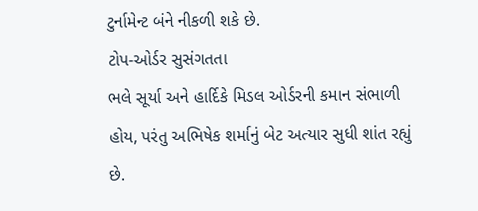ટુર્નામેન્ટ બંને નીકળી શકે છે.
ટોપ-ઓર્ડર સુસંગતતા
ભલે સૂર્યા અને હાર્દિકે મિડલ ઓર્ડરની કમાન સંભાળી હોય, પરંતુ અભિષેક શર્માનું બેટ અત્યાર સુધી શાંત રહ્યું છે.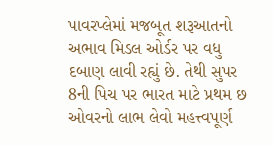પાવરપ્લેમાં મજબૂત શરૂઆતનો અભાવ મિડલ ઓર્ડર પર વધુ દબાણ લાવી રહ્યું છે. તેથી સુપર 8ની પિચ પર ભારત માટે પ્રથમ છ ઓવરનો લાભ લેવો મહત્ત્વપૂર્ણ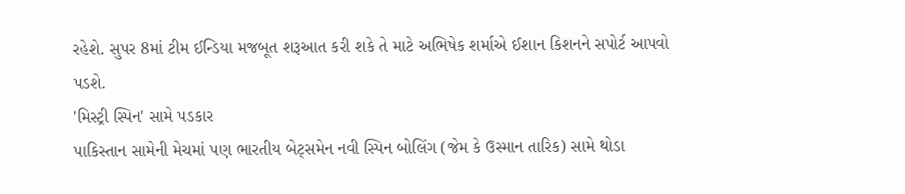રહેશે. સુપર 8માં ટીમ ઈન્ડિયા મજબૂત શરૂઆત કરી શકે તે માટે અભિષેક શર્માએ ઈશાન કિશનને સપોર્ટ આપવો પડશે.
'મિસ્ટ્રી સ્પિન' સામે પડકાર
પાકિસ્તાન સામેની મેચમાં પણ ભારતીય બેટ્સમેન નવી સ્પિન બોલિંગ (જેમ કે ઉસ્માન તારિક) સામે થોડા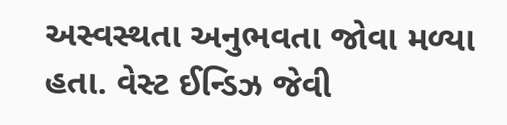અસ્વસ્થતા અનુભવતા જોવા મળ્યા હતા. વેસ્ટ ઈન્ડિઝ જેવી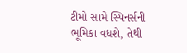ટીમો સામે સ્પિનર્સની ભૂમિકા વધશે, તેથી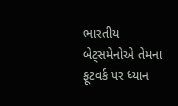ભારતીય બેટ્સમેનોએ તેમના ફૂટવર્ક પર ધ્યાન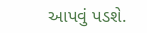આપવું પડશે.